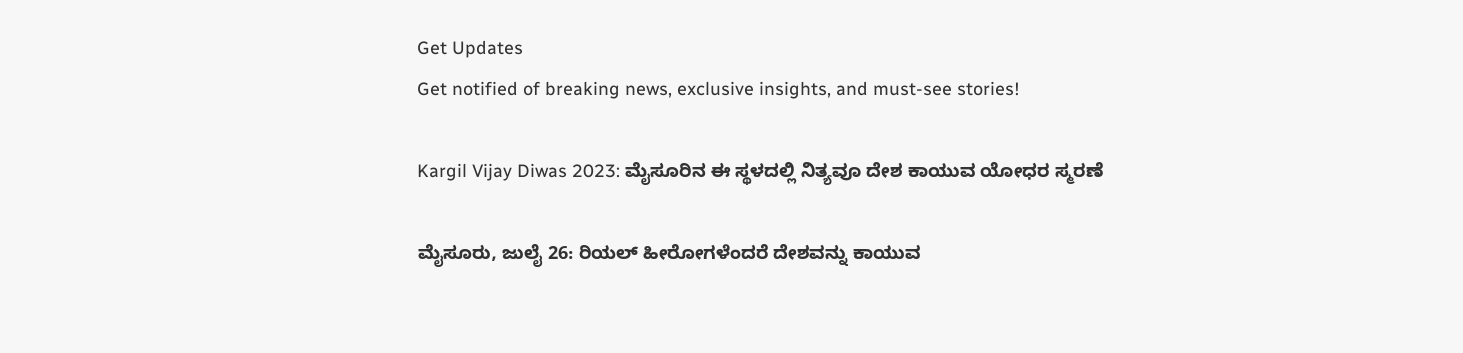Get Updates
Get notified of breaking news, exclusive insights, and must-see stories!

Kargil Vijay Diwas 2023: ಮೈಸೂರಿನ ಈ ಸ್ಥಳದಲ್ಲಿ ನಿತ್ಯವೂ ದೇಶ ಕಾಯುವ ಯೋಧರ ಸ್ಮರಣೆ

ಮೈಸೂರು, ಜುಲೈ 26: ರಿಯಲ್ ಹೀರೋಗಳೆಂದರೆ ದೇಶವನ್ನು ಕಾಯುವ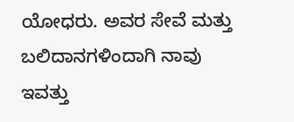ಯೋಧರು. ಅವರ ಸೇವೆ ಮತ್ತು ಬಲಿದಾನಗಳಿಂದಾಗಿ ನಾವು ಇವತ್ತು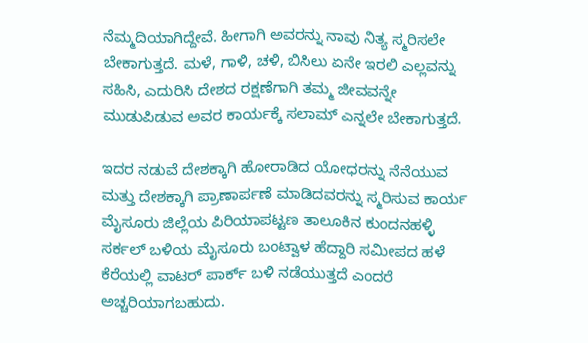ನೆಮ್ಮದಿಯಾಗಿದ್ದೇವೆ. ಹೀಗಾಗಿ ಅವರನ್ನು ನಾವು ನಿತ್ಯ ಸ್ಮರಿಸಲೇ ಬೇಕಾಗುತ್ತದೆ. ಮಳೆ, ಗಾಳಿ, ಚಳಿ, ಬಿಸಿಲು ಏನೇ ಇರಲಿ ಎಲ್ಲವನ್ನು ಸಹಿಸಿ, ಎದುರಿಸಿ ದೇಶದ ರಕ್ಷಣೆಗಾಗಿ ತಮ್ಮ ಜೀವವನ್ನೇ ಮುಡುಪಿಡುವ ಅವರ ಕಾರ್ಯಕ್ಕೆ ಸಲಾಮ್ ಎನ್ನಲೇ ಬೇಕಾಗುತ್ತದೆ.

ಇದರ ನಡುವೆ ದೇಶಕ್ಕಾಗಿ ಹೋರಾಡಿದ ಯೋಧರನ್ನು ನೆನೆಯುವ ಮತ್ತು ದೇಶಕ್ಕಾಗಿ ಪ್ರಾಣಾರ್ಪಣೆ ಮಾಡಿದವರನ್ನು ಸ್ಮರಿಸುವ ಕಾರ್ಯ ಮೈಸೂರು ಜಿಲ್ಲೆಯ ಪಿರಿಯಾಪಟ್ಟಣ ತಾಲೂಕಿನ ಕುಂದನಹಳ್ಳಿ ಸರ್ಕಲ್ ಬಳಿಯ ಮೈಸೂರು ಬಂಟ್ವಾಳ ಹೆದ್ದಾರಿ ಸಮೀಪದ ಹಳೆ ಕೆರೆಯಲ್ಲಿ ವಾಟರ್ ಪಾರ್ಕ್ ಬಳಿ ನಡೆಯುತ್ತದೆ ಎಂದರೆ ಅಚ್ಚರಿಯಾಗಬಹುದು.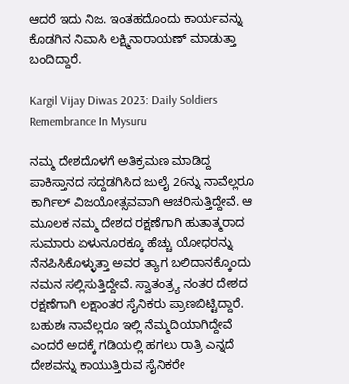ಆದರೆ ಇದು ನಿಜ. ಇಂತಹದೊಂದು ಕಾರ್ಯವನ್ನು ಕೊಡಗಿನ ನಿವಾಸಿ ಲಕ್ಷ್ಮಿನಾರಾಯಣ್ ಮಾಡುತ್ತಾ ಬಂದಿದ್ದಾರೆ.

Kargil Vijay Diwas 2023: Daily Soldiers Remembrance In Mysuru

ನಮ್ಮ ದೇಶದೊಳಗೆ ಅತಿಕ್ರಮಣ ಮಾಡಿದ್ದ ಪಾಕಿಸ್ತಾನದ ಸದ್ದಡಗಿಸಿದ ಜುಲೈ 26ನ್ನು ನಾವೆಲ್ಲರೂ ಕಾರ್ಗಿಲ್ ವಿಜಯೋತ್ಸವವಾಗಿ ಆಚರಿಸುತ್ತಿದ್ದೇವೆ. ಆ ಮೂಲಕ ನಮ್ಮ ದೇಶದ ರಕ್ಷಣೆಗಾಗಿ ಹುತಾತ್ಮರಾದ ಸುಮಾರು ಏಳುನೂರಕ್ಕೂ ಹೆಚ್ಚು ಯೋಧರನ್ನು ನೆನಪಿಸಿಕೊಳ್ಳುತ್ತಾ ಅವರ ತ್ಯಾಗ ಬಲಿದಾನಕ್ಕೊಂದು ನಮನ ಸಲ್ಲಿಸುತ್ತಿದ್ದೇವೆ. ಸ್ವಾತಂತ್ರ್ಯ ನಂತರ ದೇಶದ ರಕ್ಷಣೆಗಾಗಿ ಲಕ್ಷಾಂತರ ಸೈನಿಕರು ಪ್ರಾಣಬಿಟ್ಟಿದ್ದಾರೆ. ಬಹುಶಃ ನಾವೆಲ್ಲರೂ ಇಲ್ಲಿ ನೆಮ್ಮದಿಯಾಗಿದ್ದೇವೆ ಎಂದರೆ ಅದಕ್ಕೆ ಗಡಿಯಲ್ಲಿ ಹಗಲು ರಾತ್ರಿ ಎನ್ನದೆ ದೇಶವನ್ನು ಕಾಯುತ್ತಿರುವ ಸೈನಿಕರೇ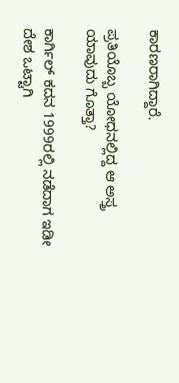ಕಾರಣರಾಗಿದ್ದಾರೆ.

ಪ್ರತಿಯೊಬ್ಬ ಯೋಧನಲ್ಲಿದ್ದ ಆ ಅಸ್ತ್ರ ಯಾವುದು ಗೊತ್ತಾ?

ಕಾರ್ಗಿಲ್ ಕದನ 1999ರಲ್ಲಿ ನಡೆದಾಗ ಇಡೀ ದೇಶ ಒಟ್ಟಾಗಿ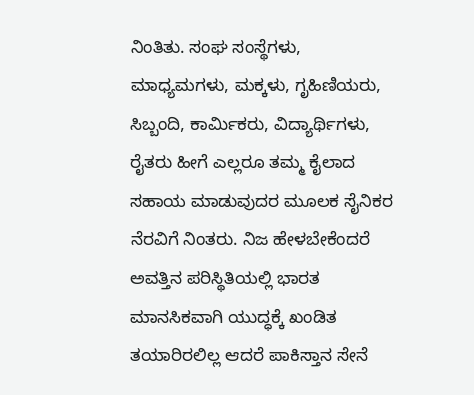ನಿಂತಿತು. ಸಂಘ ಸಂಸ್ಥೆಗಳು, ಮಾಧ್ಯಮಗಳು, ಮಕ್ಕಳು, ಗೃಹಿಣಿಯರು, ಸಿಬ್ಬಂದಿ, ಕಾರ್ಮಿಕರು, ವಿದ್ಯಾರ್ಥಿಗಳು, ರೈತರು ಹೀಗೆ ಎಲ್ಲರೂ ತಮ್ಮ ಕೈಲಾದ ಸಹಾಯ ಮಾಡುವುದರ ಮೂಲಕ ಸೈನಿಕರ ನೆರವಿಗೆ ನಿಂತರು. ನಿಜ ಹೇಳಬೇಕೆಂದರೆ ಅವತ್ತಿನ ಪರಿಸ್ಥಿತಿಯಲ್ಲಿ ಭಾರತ ಮಾನಸಿಕವಾಗಿ ಯುದ್ಧಕ್ಕೆ ಖಂಡಿತ ತಯಾರಿರಲಿಲ್ಲ ಆದರೆ ಪಾಕಿಸ್ತಾನ ಸೇನೆ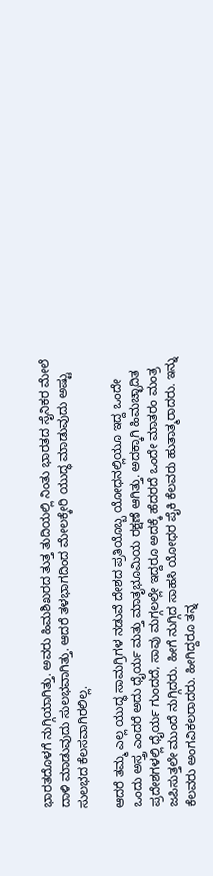ಭಾರತದೊಳಗೆ ನುಗ್ಗಿಯಾಗಿತ್ತು. ಅವರು ಹಿಮಶಿಖರದ ತುತ್ತ ತುದಿಯಲ್ಲಿ ನಿಂತು ಭಾರತದ ಸೈನಿಕರ ಮೇಲೆ ದಾಳಿ ಮಾಡುವುದು ಸುಲಭವಾಗಿತ್ತು. ಆದರೆ ತಳಭಾಗದಿಂದ ಮೇಲಕ್ಕೇರಿ ಯುದ್ಧ ಮಾಡುವುದು ಅಷ್ಟು ಸುಲಭದ ಕೆಲಸವಾಗಿರಲಿಲ್ಲ.

ಆದರೆ ತಮ್ಮ ಎಲ್ಲ ಯುದ್ಧ ಸಾಮಗ್ರಿಗಳ ನಡುವೆ ದೇಶದ ಪ್ರತಿಯೊಬ್ಬ ಯೋಧನಲ್ಲಿಯೂ ಇದ್ದ ಒಂದೇ ಒಂದು ಅಸ್ತ್ರ ಎಂದರೆ ಅದು ಧೈರ್ಯ ಮತ್ತು ಮಾತೃಭೂಮಿಯ ರಕ್ಷಣೆ ಆಗಿತ್ತು. ಅದಕ್ಕಾಗಿ ಹಿಮಚ್ಛಾದಿತ ಪ್ರದೇಶಗಳಲ್ಲಿ ಧೈರ್ಯ ಗುಂದದೆ, ಸಾವು ಮಗ್ಗಲಲ್ಲೇ ಇದ್ದರೂ ಅದಕ್ಕೆ ಹೆದರದೆ ಒಂದೇ ಮಾತರಂ ಮಂತ್ರ ಜಪಿಸುತ್ತಲೇ ಮುಂದೆ ನುಗ್ಗಿದರು. ಹೀಗೆ ನುಗ್ಗಿದ ಸಾಹಸಿ ಯೋಧರ ಪೈಕಿ ಕೆಲವರು ಹುತಾತ್ಮರಾದರು. ಇನ್ನು ಕೆಲವರು ಅಂಗವಿಕಲರಾದರು. ಹೀಗಿದ್ದರೂ ತನ್ನ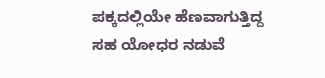ಪಕ್ಕದಲ್ಲಿಯೇ ಹೆಣವಾಗುತ್ತಿದ್ದ ಸಹ ಯೋಧರ ನಡುವೆ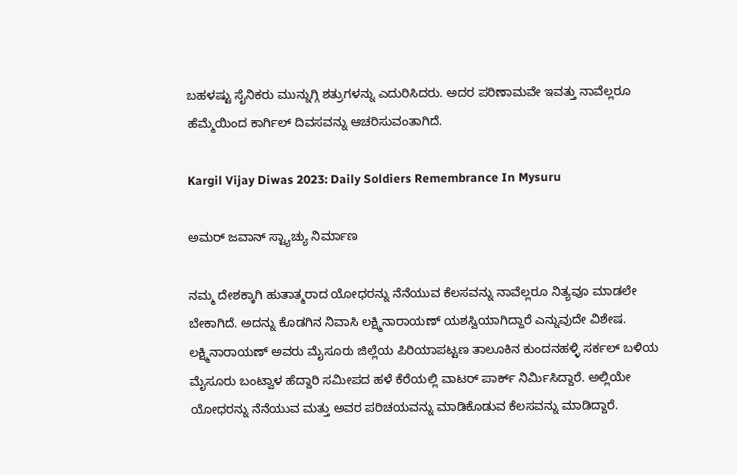ಬಹಳಷ್ಟು ಸೈನಿಕರು ಮುನ್ನುಗ್ಗಿ ಶತ್ರುಗಳನ್ನು ಎದುರಿಸಿದರು. ಅದರ ಪರಿಣಾಮವೇ ಇವತ್ತು ನಾವೆಲ್ಲರೂ ಹೆಮ್ಮೆಯಿಂದ ಕಾರ್ಗಿಲ್ ದಿವಸವನ್ನು ಆಚರಿಸುವಂತಾಗಿದೆ.

Kargil Vijay Diwas 2023: Daily Soldiers Remembrance In Mysuru

ಅಮರ್ ಜವಾನ್ ಸ್ಟ್ಯಾಚ್ಯು ನಿರ್ಮಾಣ

ನಮ್ಮ ದೇಶಕ್ಕಾಗಿ ಹುತಾತ್ಮರಾದ ಯೋಧರನ್ನು ನೆನೆಯುವ ಕೆಲಸವನ್ನು ನಾವೆಲ್ಲರೂ ನಿತ್ಯವೂ ಮಾಡಲೇ ಬೇಕಾಗಿದೆ. ಅದನ್ನು ಕೊಡಗಿನ ನಿವಾಸಿ ಲಕ್ಷ್ಮಿನಾರಾಯಣ್ ಯಶಸ್ವಿಯಾಗಿದ್ದಾರೆ ಎನ್ನುವುದೇ ವಿಶೇಷ. ಲಕ್ಷ್ಮಿನಾರಾಯಣ್ ಅವರು ಮೈಸೂರು ಜಿಲ್ಲೆಯ ಪಿರಿಯಾಪಟ್ಟಣ ತಾಲೂಕಿನ ಕುಂದನಹಳ್ಳಿ ಸರ್ಕಲ್ ಬಳಿಯ ಮೈಸೂರು ಬಂಟ್ವಾಳ ಹೆದ್ದಾರಿ ಸಮೀಪದ ಹಳೆ ಕೆರೆಯಲ್ಲಿ ವಾಟರ್ ಪಾರ್ಕ್ ನಿರ್ಮಿಸಿದ್ದಾರೆ. ಅಲ್ಲಿಯೇ ಯೋಧರನ್ನು ನೆನೆಯುವ ಮತ್ತು ಅವರ ಪರಿಚಯವನ್ನು ಮಾಡಿಕೊಡುವ ಕೆಲಸವನ್ನು ಮಾಡಿದ್ದಾರೆ.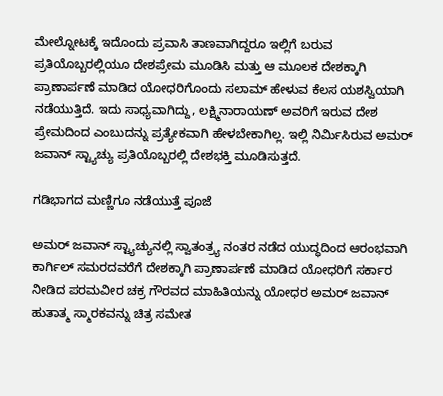ಮೇಲ್ನೋಟಕ್ಕೆ ಇದೊಂದು ಪ್ರವಾಸಿ ತಾಣವಾಗಿದ್ದರೂ ಇಲ್ಲಿಗೆ ಬರುವ ಪ್ರತಿಯೊಬ್ಬರಲ್ಲಿಯೂ ದೇಶಪ್ರೇಮ ಮೂಡಿಸಿ ಮತ್ತು ಆ ಮೂಲಕ ದೇಶಕ್ಕಾಗಿ ಪ್ರಾಣಾರ್ಪಣೆ ಮಾಡಿದ ಯೋಧರಿಗೊಂದು ಸಲಾಮ್ ಹೇಳುವ ಕೆಲಸ ಯಶಸ್ವಿಯಾಗಿ ನಡೆಯುತ್ತಿದೆ. ಇದು ಸಾಧ್ಯವಾಗಿದ್ದು, ಲಕ್ಷ್ಮಿನಾರಾಯಣ್ ಅವರಿಗೆ ಇರುವ ದೇಶ ಪ್ರೇಮದಿಂದ ಎಂಬುದನ್ನು ಪ್ರತ್ಯೇಕವಾಗಿ ಹೇಳಬೇಕಾಗಿಲ್ಲ. ಇಲ್ಲಿ ನಿರ್ಮಿಸಿರುವ ಅಮರ್ ಜವಾನ್ ಸ್ಟ್ಯಾಚ್ಯು ಪ್ರತಿಯೊಬ್ಬರಲ್ಲಿ ದೇಶಭಕ್ತಿ ಮೂಡಿಸುತ್ತದೆ.

ಗಡಿಭಾಗದ ಮಣ್ಣಿಗೂ ನಡೆಯುತ್ತೆ ಪೂಜೆ

ಅಮರ್ ಜವಾನ್ ಸ್ಟ್ಯಾಚ್ಯುನಲ್ಲಿ ಸ್ವಾತಂತ್ರ್ಯ ನಂತರ ನಡೆದ ಯುದ್ಧದಿಂದ ಆರಂಭವಾಗಿ ಕಾರ್ಗಿಲ್ ಸಮರದವರೆಗೆ ದೇಶಕ್ಕಾಗಿ ಪ್ರಾಣಾರ್ಪಣೆ ಮಾಡಿದ ಯೋಧರಿಗೆ ಸರ್ಕಾರ ನೀಡಿದ ಪರಮವೀರ ಚಕ್ರ ಗೌರವದ ಮಾಹಿತಿಯನ್ನು ಯೋಧರ ಅಮರ್ ಜವಾನ್ ಹುತಾತ್ಮ ಸ್ಮಾರಕವನ್ನು ಚಿತ್ರ ಸಮೇತ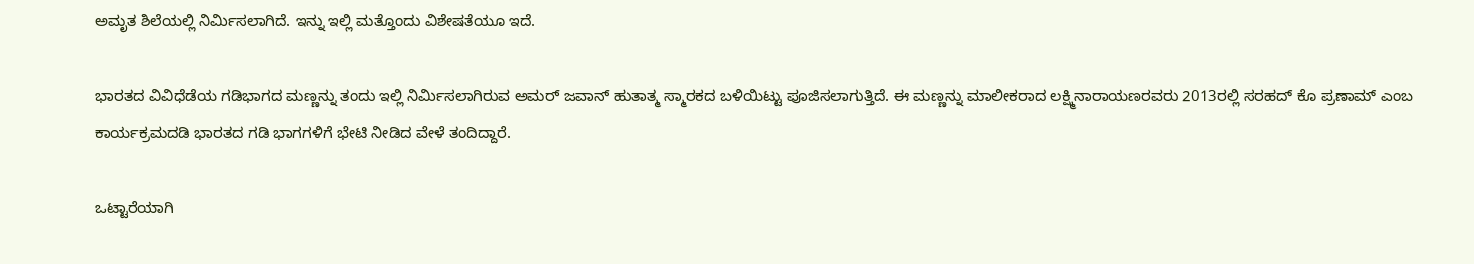ಅಮೃತ ಶಿಲೆಯಲ್ಲಿ ನಿರ್ಮಿಸಲಾಗಿದೆ. ಇನ್ನು ಇಲ್ಲಿ ಮತ್ತೊಂದು ವಿಶೇಷತೆಯೂ ಇದೆ.

ಭಾರತದ ವಿವಿಧೆಡೆಯ ಗಡಿಭಾಗದ ಮಣ್ಣನ್ನು ತಂದು ಇಲ್ಲಿ ನಿರ್ಮಿಸಲಾಗಿರುವ ಅಮರ್ ಜವಾನ್ ಹುತಾತ್ಮ ಸ್ಮಾರಕದ ಬಳಿಯಿಟ್ಟು ಪೂಜಿಸಲಾಗುತ್ತಿದೆ. ಈ ಮಣ್ಣನ್ನು ಮಾಲೀಕರಾದ ಲಕ್ಷ್ಮಿನಾರಾಯಣರವರು 2013ರಲ್ಲಿ ಸರಹದ್ ಕೊ ಪ್ರಣಾಮ್ ಎಂಬ ಕಾರ್ಯಕ್ರಮದಡಿ ಭಾರತದ ಗಡಿ ಭಾಗಗಳಿಗೆ ಭೇಟಿ ನೀಡಿದ ವೇಳೆ ತಂದಿದ್ದಾರೆ.

ಒಟ್ಟಾರೆಯಾಗಿ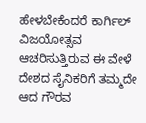ಹೇಳಬೇಕೆಂದರೆ ಕಾರ್ಗಿಲ್ ವಿಜಯೋತ್ಸವ ಆಚರಿಸುತ್ತಿರುವ ಈ ವೇಳೆ ದೇಶದ ಸೈನಿಕರಿಗೆ ತಮ್ಮದೇ ಆದ ಗೌರವ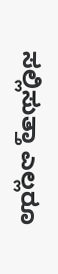ಸಲ್ಲಿಸುತ್ತಾ ಎಲ್ಲರೂ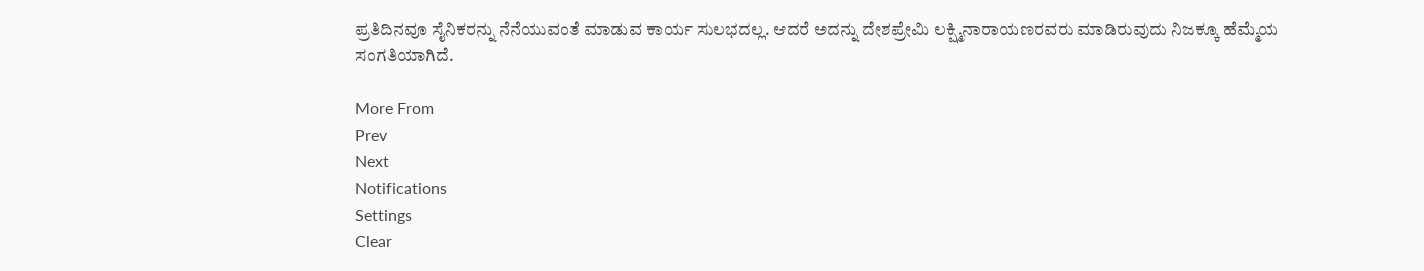ಪ್ರತಿದಿನವೂ ಸೈನಿಕರನ್ನು ನೆನೆಯುವಂತೆ ಮಾಡುವ ಕಾರ್ಯ ಸುಲಭದಲ್ಲ. ಆದರೆ ಅದನ್ನು ದೇಶಪ್ರೇಮಿ ಲಕ್ಷ್ಮಿನಾರಾಯಣರವರು ಮಾಡಿರುವುದು ನಿಜಕ್ಕೂ ಹೆಮ್ಮೆಯ ಸಂಗತಿಯಾಗಿದೆ.

More From
Prev
Next
Notifications
Settings
Clear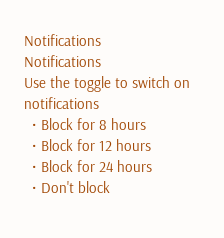Notifications
Notifications
Use the toggle to switch on notifications
  • Block for 8 hours
  • Block for 12 hours
  • Block for 24 hours
  • Don't block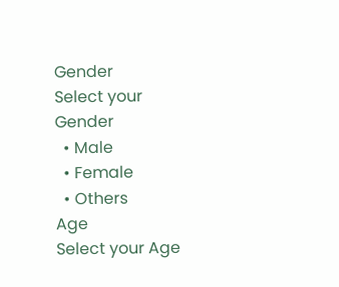Gender
Select your Gender
  • Male
  • Female
  • Others
Age
Select your Age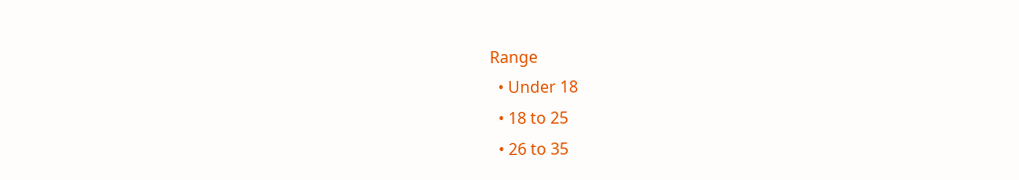Range
  • Under 18
  • 18 to 25
  • 26 to 35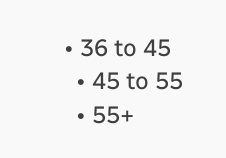• 36 to 45
  • 45 to 55
  • 55+